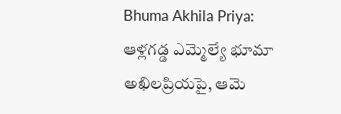Bhuma Akhila Priya: ఆళ్లగడ్డ ఎమ్మెల్యే భూమా అఖిలప్రియపై, ఆమె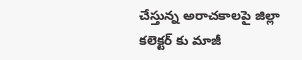చేస్తున్న అరాచకాలపై జిల్లా కలెక్టర్ కు మాజీ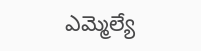ఎమ్మెల్యే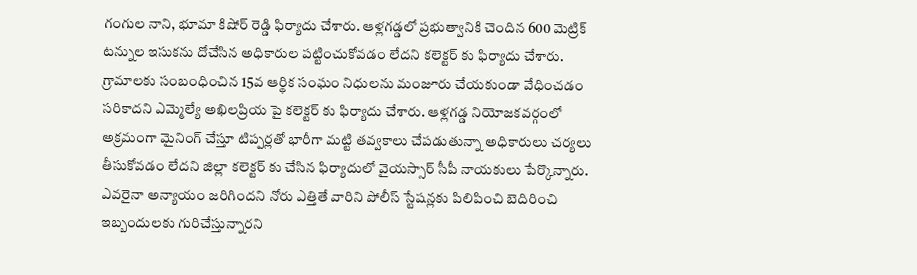గంగుల నాని, భూమా కిషోర్ రెడ్డి ఫిర్యాదు చేశారు. ఆళ్లగడ్డలో ప్రభుత్వానికి చెందిన 600 మెట్రిక్ టన్నుల ఇసుకను దోచేసిన అధికారుల పట్టించుకోవడం లేదని కలెక్టర్ కు ఫిర్యాదు చేశారు.
గ్రామాలకు సంబంధించిన 15వ ఆర్థిక సంఘం నిధులను మంజూరు చేయకుండా వేధించడం సరికాదని ఎమ్మెల్యే అఖిలప్రియ పై కలెక్టర్ కు ఫిర్యాదు చేశారు. ఆళ్లగడ్డ నియోజకవర్గంలో అక్రమంగా మైనింగ్ చేస్తూ టిప్పర్లతో భారీగా మట్టి తవ్వకాలు చేపడుతున్నా అధికారులు చర్యలు తీసుకోవడం లేదని జిల్లా కలెక్టర్ కు చేసిన ఫిర్యాదులో వైయస్సార్ సీపీ నాయకులు పేర్కొన్నారు.
ఎవరైనా అన్యాయం జరిగిందని నోరు ఎత్తితే వారిని పోలీస్ స్టేషన్లకు పిలిపించి బెదిరించి ఇబ్బందులకు గురిచేస్తున్నారని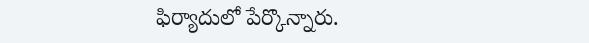ఫిర్యాదులో పేర్కొన్నారు.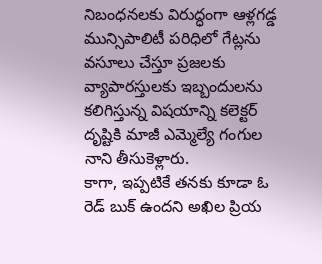నిబంధనలకు విరుద్ధంగా ఆళ్లగడ్డ మున్సిపాలిటీ పరిధిలో గేట్లను వసూలు చేస్తూ ప్రజలకు వ్యాపారస్తులకు ఇబ్బందులను కలిగిస్తున్న విషయాన్ని కలెక్టర్ దృష్టికి మాజీ ఎమ్మెల్యే గంగుల నాని తీసుకెళ్లారు.
కాగా, ఇప్పటికే తనకు కూడా ఓ రెడ్ బుక్ ఉందని అఖిల ప్రియ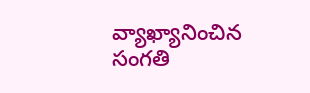వ్యాఖ్యానించిన సంగతి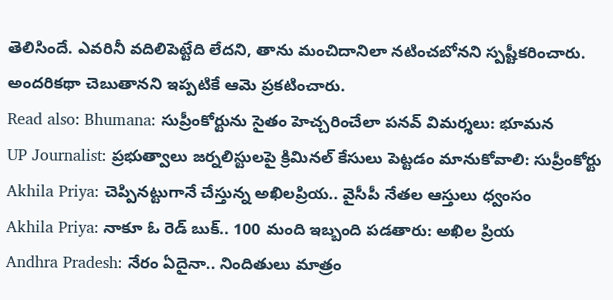తెలిసిందే. ఎవరినీ వదిలిపెట్టేది లేదని, తాను మంచిదానిలా నటించబోనని స్పష్టీకరించారు. అందరికథా చెబుతానని ఇప్పటికే ఆమె ప్రకటించారు.
Read also: Bhumana: సుప్రీంకోర్టును సైతం హెచ్చరించేలా పనవ్ విమర్శలు: భూమన
UP Journalist: ప్రభుత్వాలు జర్నలిస్టులపై క్రిమినల్ కేసులు పెట్టడం మానుకోవాలి: సుప్రీంకోర్టు
Akhila Priya: చెప్పినట్టుగానే చేస్తున్న అఖిలప్రియ.. వైసీపీ నేతల ఆస్తులు ధ్వంసం
Akhila Priya: నాకూ ఓ రెడ్ బుక్.. 100 మంది ఇబ్బంది పడతారు: అఖిల ప్రియ
Andhra Pradesh: నేరం ఏదైనా.. నిందితులు మాత్రం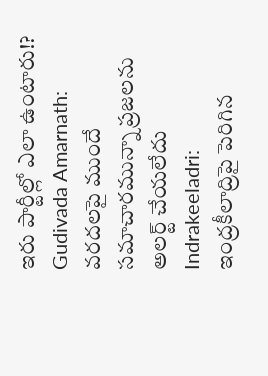ఇరు పార్టీల్లో ఎలా ఉంటారు!?
Gudivada Amarnath: వరదలపై ముందే సమాచారమున్నా ప్రజలను అలర్ట్ చేయలేదు
Indrakeeladri: ఇంద్రకీలాద్రిపై పెరిగిన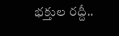భక్తుల రద్దీ..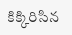కిక్కిరిసిన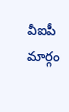వీఐపీ మార్గం